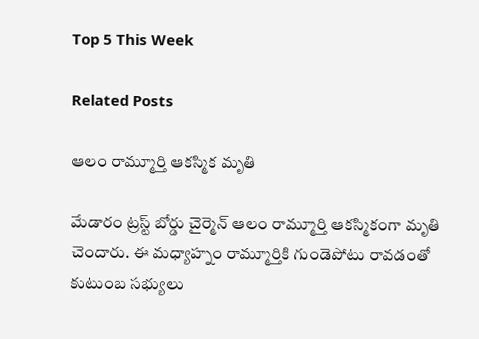Top 5 This Week

Related Posts

ఆలం రామ్మూర్తి ఆకస్మిక మృతి

మేడారం ట్రస్ట్ బోర్డు చైర్మెన్ ఆలం రామ్మూర్తి ఆకస్మికంగా మృతి చెందారు. ఈ మధ్యాహ్నం రామ్మూర్తికి గుండెపోటు రావడంతో కుటుంబ సభ్యులు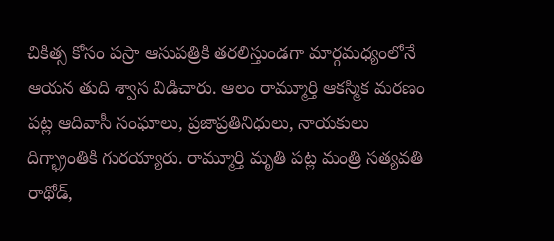చికిత్స కోసం పస్రా ఆసుపత్రికి తరలిస్తుండగా మార్గమధ్యంలోనే ఆయన తుది శ్వాస విడిచారు. ఆలం రామ్మూర్తి ఆకస్మిక మరణం పట్ల ఆదివాసీ సంఘాలు, ప్రజాప్రతినిధులు, నాయకులు దిగ్భ్రాంతికి గురయ్యారు. రామ్మూర్తి మృతి పట్ల మంత్రి సత్యవతి రాథోడ్,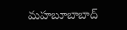మహబూబాబాద్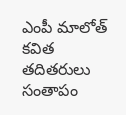ఎంపీ మాలోత్ కవిత తదితరులు సంతాపం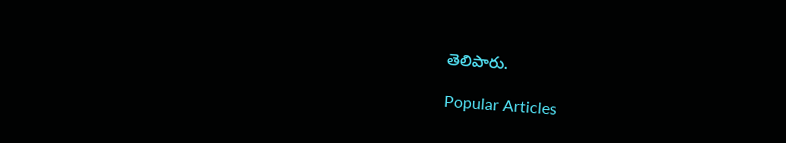తెలిపారు.

Popular Articles